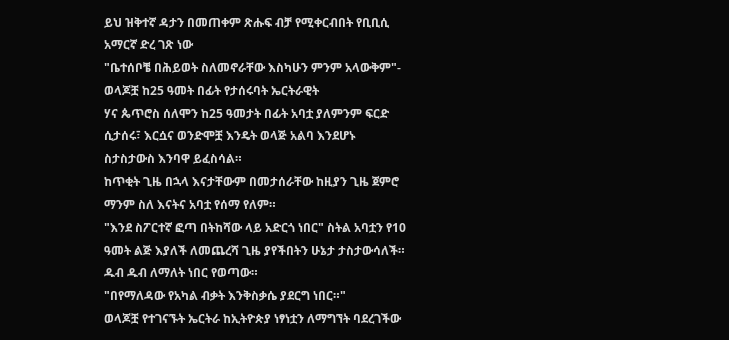ይህ ዝቅተኛ ዳታን በመጠቀም ጽሑፍ ብቻ የሚቀርብበት የቢቢሲ አማርኛ ድረ ገጽ ነው
"ቤተሰቦቼ በሕይወት ስለመኖራቸው እስካሁን ምንም አላውቅም"- ወላጆቿ ከ25 ዓመት በፊት የታሰሩባት ኤርትራዊት
ሃና ጴጥሮስ ሰለሞን ከ25 ዓመታት በፊት አባቷ ያለምንም ፍርድ ሲታሰሩ፣ እርሷና ወንድሞቿ እንዴት ወላጅ አልባ እንደሆኑ ስታስታውስ እንባዋ ይፈስሳል።
ከጥቂት ጊዜ በኋላ እናታቸውም በመታሰራቸው ከዚያን ጊዜ ጀምሮ ማንም ስለ እናትና አባቷ የሰማ የለም።
"እንደ ስፖርተኛ ፎጣ በትከሻው ላይ አድርጎ ነበር" ስትል አባቷን የ10 ዓመት ልጅ እያለች ለመጨረሻ ጊዜ ያየችበትን ሁኔታ ታስታውሳለች። ዱብ ዱብ ለማለት ነበር የወጣው።
"በየማለዳው የአካል ብቃት እንቅስቃሴ ያደርግ ነበር።"
ወላጆቿ የተገናኙት ኤርትራ ከኢትዮጵያ ነፃነቷን ለማግኘት ባደረገችው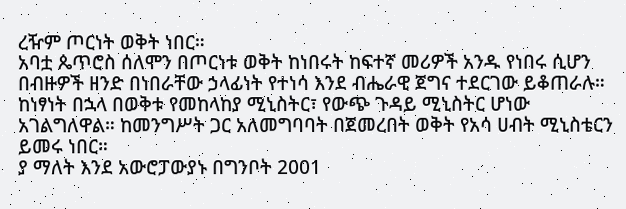ረዥም ጦርነት ወቅት ነበር።
አባቷ ጴጥሮስ ሰለሞን በጦርነቱ ወቅት ከነበሩት ከፍተኛ መሪዎች አንዱ የነበሩ ሲሆን በብዙዎች ዘንድ በነበራቸው ኃላፊነት የተነሳ እንደ ብሔራዊ ጀግና ተደርገው ይቆጠራሉ።
ከነፃነት በኋላ በወቅቱ የመከላከያ ሚኒስትር፣ የውጭ ጉዳይ ሚኒስትር ሆነው አገልግለዋል። ከመንግሥት ጋር አለመግባባት በጀመረበት ወቅት የአሳ ሀብት ሚኒስቴርን ይመሩ ነበር።
ያ ማለት እንደ አውሮፓውያኑ በግንቦት 2001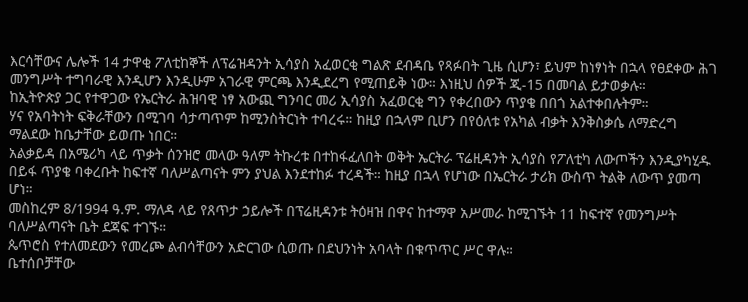እርሳቸውና ሌሎች 14 ታዋቂ ፖለቲከኞች ለፕሬዝዳንት ኢሳያስ አፈወርቂ ግልጽ ደብዳቤ የጻፉበት ጊዜ ሲሆን፣ ይህም ከነፃነት በኋላ የፀደቀው ሕገ መንግሥት ተግባራዊ እንዲሆን እንዲሁም አገራዊ ምርጫ እንዲደረግ የሚጠይቅ ነው። እነዚህ ሰዎች ጂ-15 በመባል ይታወቃሉ።
ከኢትዮጵያ ጋር የተዋጋው የኤርትራ ሕዝባዊ ነፃ አውጪ ግንባር መሪ ኢሳያስ አፈወርቂ ግን የቀረበውን ጥያቄ በበጎ አልተቀበሉትም።
ሃና የአባትነት ፍቅራቸውን በሚገባ ሳታጣጥም ከሚንስትርነት ተባረሩ። ከዚያ በኋላም ቢሆን በየዕለቱ የአካል ብቃት እንቅስቃሴ ለማድረግ ማልደው ከቤታቸው ይወጡ ነበር።
አልቃይዳ በአሜሪካ ላይ ጥቃት ሰንዝሮ መላው ዓለም ትኩረቱ በተከፋፈለበት ወቅት ኤርትራ ፕሬዚዳንት ኢሳያስ የፖለቲካ ለውጦችን እንዲያካሂዱ በይፋ ጥያቄ ባቀረቡት ከፍተኛ ባለሥልጣናት ምን ያህል እንደተከፉ ተረዳች። ከዚያ በኋላ የሆነው በኤርትራ ታሪክ ውስጥ ትልቅ ለውጥ ያመጣ ሆነ።
መስከረም 8/1994 ዓ.ም. ማለዳ ላይ የጸጥታ ኃይሎች በፕሬዚዳንቱ ትዕዛዝ በዋና ከተማዋ አሥመራ ከሚገኙት 11 ከፍተኛ የመንግሥት ባለሥልጣናት ቤት ደጃፍ ተገኙ።
ጴጥሮስ የተለመደውን የመረጮ ልብሳቸውን አድርገው ሲወጡ በደህንነት አባላት በቁጥጥር ሥር ዋሉ።
ቤተሰቦቻቸው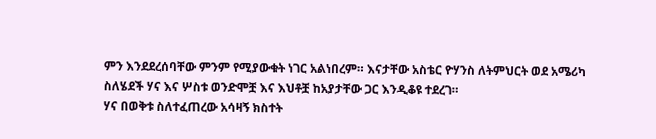ምን እንደደረሰባቸው ምንም የሚያውቁት ነገር አልነበረም። እናታቸው አስቴር ዮሃንስ ለትምህርት ወደ አሜሪካ ስለሄደች ሃና እና ሦስቱ ወንድሞቿ እና እህቶቿ ከአያታቸው ጋር እንዲቆዩ ተደረገ።
ሃና በወቅቱ ስለተፈጠረው አሳዛኝ ክስተት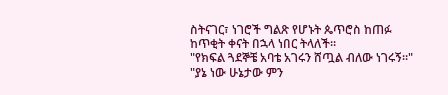ስትናገር፣ ነገሮች ግልጽ የሆኑት ጴጥሮስ ከጠፉ ከጥቂት ቀናት በኋላ ነበር ትላለች።
"የክፍል ጓደኞቼ አባቴ አገሩን ሸጧል ብለው ነገሩኝ።"
"ያኔ ነው ሁኔታው ምን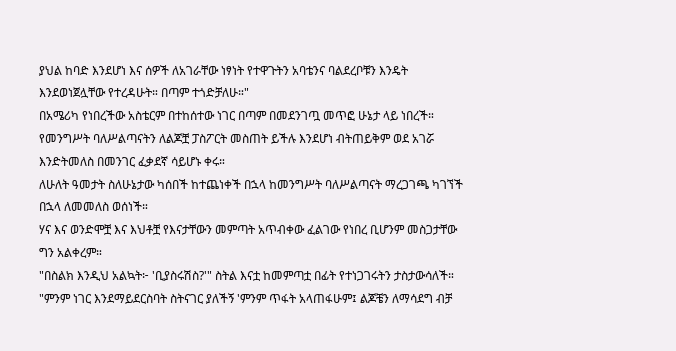ያህል ከባድ እንደሆነ እና ሰዎች ለአገራቸው ነፃነት የተዋጉትን አባቴንና ባልደረቦቹን እንዴት እንደወነጀሏቸው የተረዳሁት። በጣም ተጎድቻለሁ።"
በአሜሪካ የነበረችው አስቴርም በተከሰተው ነገር በጣም በመደንገጧ መጥፎ ሁኔታ ላይ ነበረች። የመንግሥት ባለሥልጣናትን ለልጆቿ ፓስፖርት መስጠት ይችሉ እንደሆነ ብትጠይቅም ወደ አገሯ እንድትመለስ በመንገር ፈቃደኛ ሳይሆኑ ቀሩ።
ለሁለት ዓመታት ስለሁኔታው ካሰበች ከተጨነቀች በኋላ ከመንግሥት ባለሥልጣናት ማረጋገጫ ካገኘች በኋላ ለመመለስ ወሰነች።
ሃና እና ወንድሞቿ እና እህቶቿ የእናታቸውን መምጣት አጥብቀው ፈልገው የነበረ ቢሆንም መስጋታቸው ግን አልቀረም።
"በስልክ እንዲህ አልኳት፦ 'ቢያስሩሽስ?'" ስትል እናቷ ከመምጣቷ በፊት የተነጋገሩትን ታስታውሳለች።
"ምንም ነገር እንደማይደርስባት ስትናገር ያለችኝ 'ምንም ጥፋት አላጠፋሁም፤ ልጆቼን ለማሳደግ ብቻ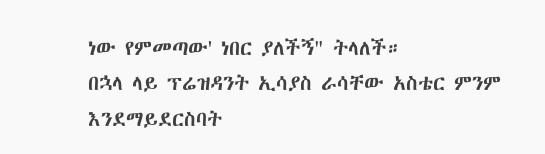ነው የምመጣው' ነበር ያለችኝ" ትላለች።
በኋላ ላይ ፕሬዝዳንት ኢሳያስ ራሳቸው አስቴር ምንም እንደማይደርስባት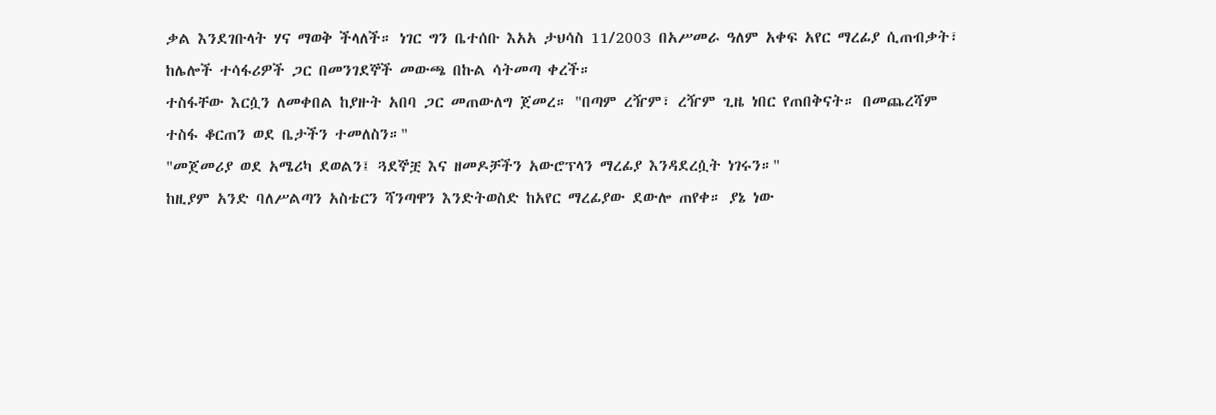ቃል እንደገቡላት ሃና ማወቅ ችላለች። ነገር ግን ቤተሰቡ እአአ ታህሳስ 11/2003 በአሥመራ ዓለም አቀፍ አየር ማረፊያ ሲጠብቃት፣ ከሌሎች ተሳፋሪዎች ጋር በመንገደኞች መውጫ በኩል ሳትመጣ ቀረች።
ተስፋቸው እርሷን ለመቀበል ከያዙት አበባ ጋር መጠውለግ ጀመረ። "በጣም ረዥም፣ ረዥም ጊዜ ነበር የጠበቅናት። በመጨረሻም ተስፋ ቆርጠን ወደ ቤታችን ተመለስን።"
"መጀመሪያ ወደ አሜሪካ ደወልን፤ ጓደኞቿ እና ዘመዶቻችን አውሮፕላን ማረፊያ እንዳደረሷት ነገሩን።"
ከዚያም አንድ ባለሥልጣን አስቴርን ሻንጣዋን እንድትወስድ ከአየር ማረፊያው ደውሎ ጠየቀ። ያኔ ነው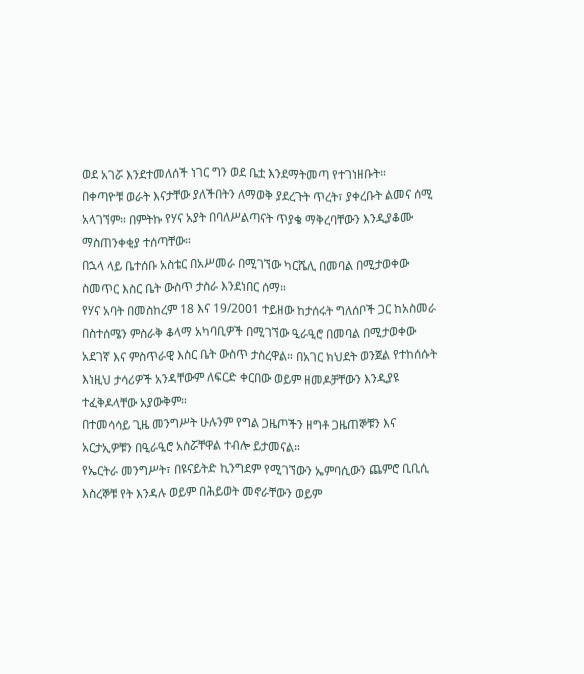ወደ አገሯ እንደተመለሰች ነገር ግን ወደ ቤቷ እንደማትመጣ የተገነዘቡት።
በቀጣዮቹ ወራት እናታቸው ያለችበትን ለማወቅ ያደረጉት ጥረት፣ ያቀረቡት ልመና ሰሚ አላገኘም። በምትኩ የሃና አያት በባለሥልጣናት ጥያቄ ማቅረባቸውን እንዲያቆሙ ማስጠንቀቂያ ተሰጣቸው።
በኋላ ላይ ቤተሰቡ አስቴር በአሥመራ በሚገኘው ካርሼሊ በመባል በሚታወቀው ስመጥር እስር ቤት ውስጥ ታስራ እንደነበር ሰማ።
የሃና አባት በመስከረም 18 እና 19/2001 ተይዘው ከታሰሩት ግለሰቦች ጋር ከአስመራ በስተሰሜን ምስራቅ ቆላማ አካባቢዎች በሚገኘው ዒራዒሮ በመባል በሚታወቀው አደገኛ እና ምስጥራዊ እስር ቤት ውስጥ ታስረዋል። በአገር ክህደት ወንጀል የተከሰሱት እነዚህ ታሳሪዎች አንዳቸውም ለፍርድ ቀርበው ወይም ዘመዶቻቸውን እንዲያዩ ተፈቅዶላቸው አያውቅም።
በተመሳሳይ ጊዜ መንግሥት ሁሉንም የግል ጋዜጦችን ዘግቶ ጋዜጠኞቹን እና አርታኢዎቹን በዒራዒሮ አስሯቸዋል ተብሎ ይታመናል።
የኤርትራ መንግሥት፣ በዩናይትድ ኪንግደም የሚገኘውን ኤምባሲውን ጨምሮ ቢቢሲ እስረኞቹ የት እንዳሉ ወይም በሕይወት መኖራቸውን ወይም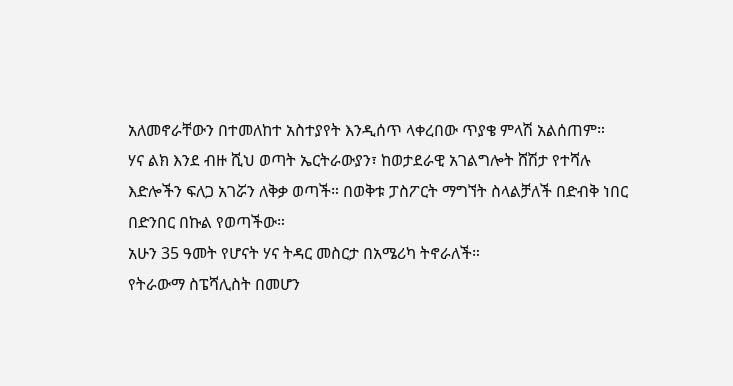አለመኖራቸውን በተመለከተ አስተያየት እንዲሰጥ ላቀረበው ጥያቄ ምላሽ አልሰጠም።
ሃና ልክ እንደ ብዙ ሺህ ወጣት ኤርትራውያን፣ ከወታደራዊ አገልግሎት ሸሽታ የተሻሉ እድሎችን ፍለጋ አገሯን ለቅቃ ወጣች። በወቅቱ ፓስፖርት ማግኘት ስላልቻለች በድብቅ ነበር በድንበር በኩል የወጣችው።
አሁን 35 ዓመት የሆናት ሃና ትዳር መስርታ በአሜሪካ ትኖራለች።
የትራውማ ስፔሻሊስት በመሆን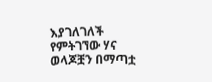እያገለገለች የምትገኘው ሃና ወላጆቿን በማጣቷ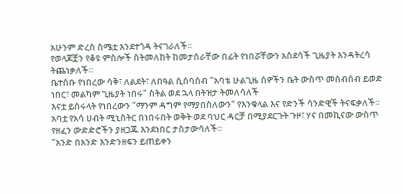አሁንም ድረስ ስሜቷ እንደተጎዳ ትናገራለች።
የወላጆቿን የቆዩ ምስሎች ስትመለከት ከመታሰራቸው በፊት የነበሯቸውን አስደሳች ጊዜያት እንዳትረሳ ትጨነቃለች።
ቤተሰቡ የነበረው ሳቅ፣ ለልደት፣ ለበዓል ሲሰባሰብ "አባቴ ሁልጊዜ ሰዎችን ቤት ውስጥ መሰብሰብ ይወድ ነበር፣ መልካም ጊዜያት ነበሩ" ስትል ወደ ኋላ በትዝታ ትመለሳለች
እናቷ ይሰሩላት የነበረውን "ማንም ዳግም የማያበስለውን" የእንቁላል እና የድንች ሳንድዊች ትናፍቃለች።
አባቷ የአሳ ሀብት ሚኒስትር በነበሩበት ወቅት ወደ ባህር ዳርቻ በሚያደርጉት ጉዞ፣ ሃና በመኪናው ውስጥ የዘፈን ውድድሮችን ያዘጋጁ እንደነበር ታስታውሳለች።
"አንድ በአንድ እንድንዘፍን ይጠይቀን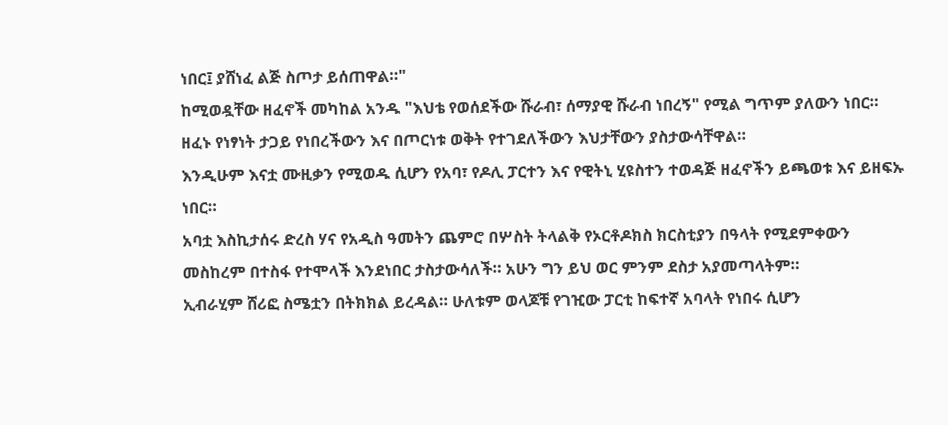ነበር፤ ያሸነፈ ልጅ ስጦታ ይሰጠዋል።"
ከሚወዷቸው ዘፈኖች መካከል አንዱ "እህቴ የወሰደችው ሹራብ፣ ሰማያዊ ሹራብ ነበረኝ" የሚል ግጥም ያለውን ነበር።
ዘፈኑ የነፃነት ታጋይ የነበረችውን እና በጦርነቱ ወቅት የተገደለችውን እህታቸውን ያስታውሳቸዋል።
እንዲሁም እናቷ ሙዚቃን የሚወዱ ሲሆን የአባ፣ የዶሊ ፓርተን እና የዊትኒ ሂዩስተን ተወዳጅ ዘፈኖችን ይጫወቱ እና ይዘፍኡ ነበር።
አባቷ እስኪታሰሩ ድረስ ሃና የአዲስ ዓመትን ጨምሮ በሦስት ትላልቅ የኦርቶዶክስ ክርስቲያን በዓላት የሚደምቀውን መስከረም በተስፋ የተሞላች እንደነበር ታስታውሳለች። አሁን ግን ይህ ወር ምንም ደስታ አያመጣላትም።
ኢብራሂም ሸሪፎ ስሜቷን በትክክል ይረዳል። ሁለቱም ወላጆቹ የገዢው ፓርቲ ከፍተኛ አባላት የነበሩ ሲሆን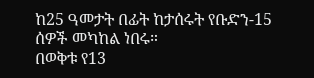ከ25 ዓመታት በፊት ከታሰሩት የቡድን-15 ሰዎች መካከል ነበሩ።
በወቅቱ የ13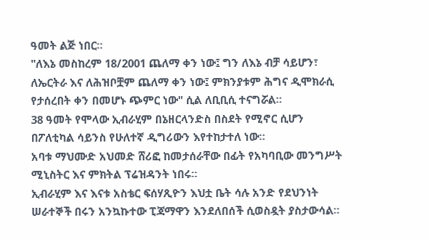ዓመት ልጅ ነበር።
"ለእኔ መስከረም 18/2001 ጨለማ ቀን ነው፤ ግን ለእኔ ብቻ ሳይሆን፣ ለኤርትራ እና ለሕዝቦቿም ጨለማ ቀን ነው፤ ምክንያቱም ሕግና ዲሞክራሲ የታሰረበት ቀን በመሆኑ ጭምር ነው" ሲል ለቢቢሲ ተናግሯል።
38 ዓመት የሞላው ኢብራሂም በኔዘርላንድስ በስደት የሚኖር ሲሆን በፖለቲካል ሳይንስ የሁለተኛ ዲግሪውን እየተከታተለ ነው።
አባቱ ማህሙድ አህመድ ሸሪፎ ከመታሰራቸው በፊት የአካባቢው መንግሥት ሚኒስትር እና ምክትል ፕሬዝዳንት ነበሩ።
ኢብራሂም እና እናቱ አስቴር ፍሰሃጺዮን እህቷ ቤት ሳሉ አንድ የደህንነት ሠራተኞች በሩን አንኳኩተው ፒጃማዋን እንደለበሰች ሲወስዷት ያስታውሳል።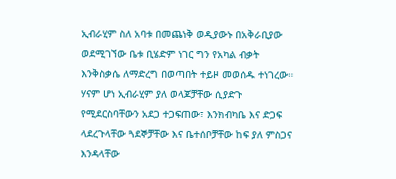ኢብራሂም ስለ አባቱ በመጨነቅ ወዲያውኑ በአቅራቢያው ወደሚገኘው ቤቱ ቢሄድም ነገር ግን የአካል ብቃት እንቅስቃሴ ለማድረግ በወጣበት ተይዞ መወሰዱ ተነገረው።
ሃናም ሆነ ኢብራሂም ያለ ወላጆቻቸው ሲያድጉ የሚደርስባቸውን አደጋ ተጋፍጠው፣ እንክብካቤ እና ድጋፍ ላደረጉላቸው ጓደኞቻቸው እና ቤተሰቦቻቸው ከፍ ያለ ምስጋና እንዳላቸው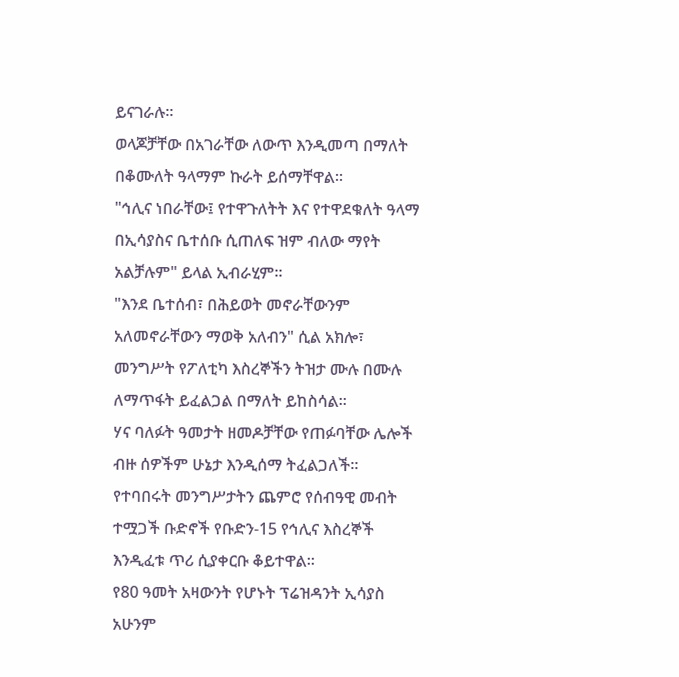ይናገራሉ።
ወላጆቻቸው በአገራቸው ለውጥ እንዲመጣ በማለት በቆሙለት ዓላማም ኩራት ይሰማቸዋል።
"ኅሊና ነበራቸው፤ የተዋጉለትት እና የተዋደቁለት ዓላማ በኢሳያስና ቤተሰቡ ሲጠለፍ ዝም ብለው ማየት አልቻሉም" ይላል ኢብራሂም።
"እንደ ቤተሰብ፣ በሕይወት መኖራቸውንም አለመኖራቸውን ማወቅ አለብን" ሲል አክሎ፣ መንግሥት የፖለቲካ እስረኞችን ትዝታ ሙሉ በሙሉ ለማጥፋት ይፈልጋል በማለት ይከስሳል።
ሃና ባለፉት ዓመታት ዘመዶቻቸው የጠፉባቸው ሌሎች ብዙ ሰዎችም ሁኔታ እንዲሰማ ትፈልጋለች።
የተባበሩት መንግሥታትን ጨምሮ የሰብዓዊ መብት ተሟጋች ቡድኖች የቡድን-15 የኅሊና እስረኞች እንዲፈቱ ጥሪ ሲያቀርቡ ቆይተዋል።
የ80 ዓመት አዛውንት የሆኑት ፕሬዝዳንት ኢሳያስ አሁንም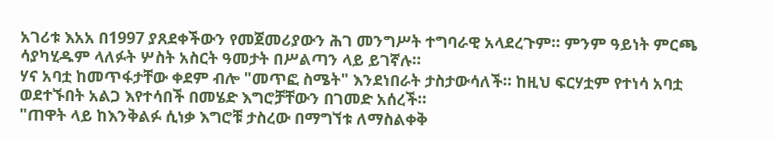አገሪቱ እአአ በ1997 ያጸደቀችውን የመጀመሪያውን ሕገ መንግሥት ተግባራዊ አላደረጉም። ምንም ዓይነት ምርጫ ሳያካሂዱም ላለፉት ሦስት አስርት ዓመታት በሥልጣን ላይ ይገኛሉ።
ሃና አባቷ ከመጥፋታቸው ቀደም ብሎ "መጥፎ ስሜት" እንደነበራት ታስታውሳለች። ከዚህ ፍርሃቷም የተነሳ አባቷ ወደተኙበት አልጋ እየተሳበች በመሄድ እግሮቻቸውን በገመድ አሰረች።
"ጠዋት ላይ ከእንቅልፉ ሲነቃ እግሮቹ ታስረው በማግኘቱ ለማስልቀቅ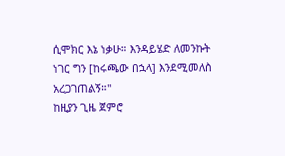ሲሞክር እኔ ነቃሁ። እንዳይሄድ ለመንኩት ነገር ግን [ከሩጫው በኋላ] እንደሚመለስ አረጋገጠልኝ።"
ከዚያን ጊዜ ጀምሮ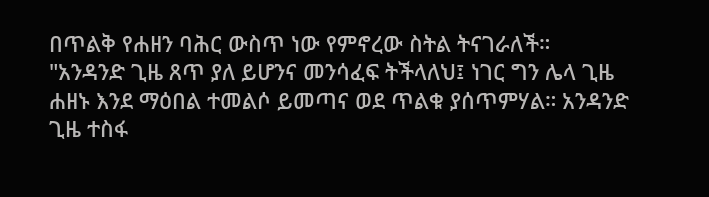በጥልቅ የሐዘን ባሕር ውስጥ ነው የምኖረው ስትል ትናገራለች።
"አንዳንድ ጊዜ ጸጥ ያለ ይሆንና መንሳፈፍ ትችላለህ፤ ነገር ግን ሌላ ጊዜ ሐዘኑ እንደ ማዕበል ተመልሶ ይመጣና ወደ ጥልቁ ያሰጥምሃል። አንዳንድ ጊዜ ተስፋ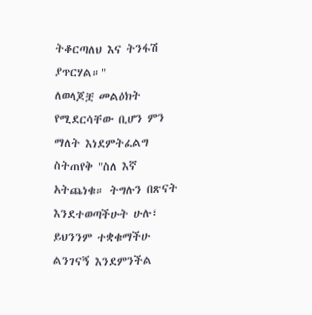ትቆርጣለህ እና ትንፋሽ ያጥርሃል።"
ለወላጆቿ መልዕክት የሚደርሳቸው ቢሆን ምን ማለት እነደምትፈልግ ስትጠየቅ "ስለ እኛ አትጨነቁ። ትግሉን በጽናት እንደተወጣችሁት ሁሉ፣ ይህንንም ተቋቁማችሁ ልንገናኝ እንደምንችል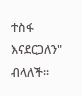ተስፋ እናደርጋለን" ብላለች።